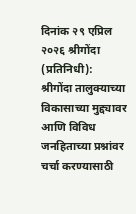दिनांक २९ एप्रिल २०२६ श्रीगोंदा (प्रतिनिधी):
श्रीगोंदा तालुक्याच्या विकासाच्या मुद्द्यावर आणि विविध जनहिताच्या प्रश्नांवर चर्चा करण्यासाठी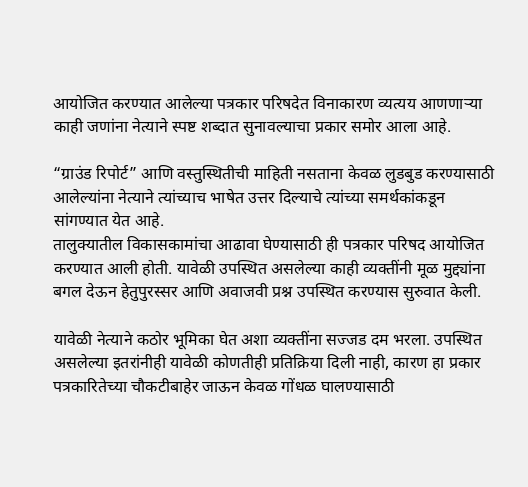आयोजित करण्यात आलेल्या पत्रकार परिषदेत विनाकारण व्यत्यय आणणाऱ्या काही जणांना नेत्याने स्पष्ट शब्दात सुनावल्याचा प्रकार समोर आला आहे.

“ग्राउंड रिपोर्ट” आणि वस्तुस्थितीची माहिती नसताना केवळ लुडबुड करण्यासाठी आलेल्यांना नेत्याने त्यांच्याच भाषेत उत्तर दिल्याचे त्यांच्या समर्थकांकडून सांगण्यात येत आहे.
तालुक्यातील विकासकामांचा आढावा घेण्यासाठी ही पत्रकार परिषद आयोजित करण्यात आली होती. यावेळी उपस्थित असलेल्या काही व्यक्तींनी मूळ मुद्द्यांना बगल देऊन हेतुपुरस्सर आणि अवाजवी प्रश्न उपस्थित करण्यास सुरुवात केली.

यावेळी नेत्याने कठोर भूमिका घेत अशा व्यक्तींना सज्जड दम भरला. उपस्थित असलेल्या इतरांनीही यावेळी कोणतीही प्रतिक्रिया दिली नाही, कारण हा प्रकार पत्रकारितेच्या चौकटीबाहेर जाऊन केवळ गोंधळ घालण्यासाठी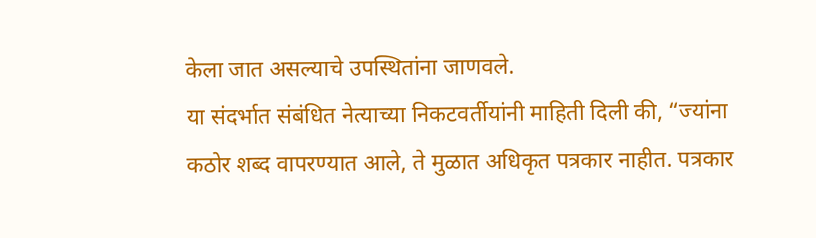केला जात असल्याचे उपस्थितांना जाणवले.
या संदर्भात संबंधित नेत्याच्या निकटवर्तीयांनी माहिती दिली की, “ज्यांना कठोर शब्द वापरण्यात आले, ते मुळात अधिकृत पत्रकार नाहीत. पत्रकार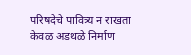परिषदेचे पावित्र्य न राखता केवळ अडथळे निर्माण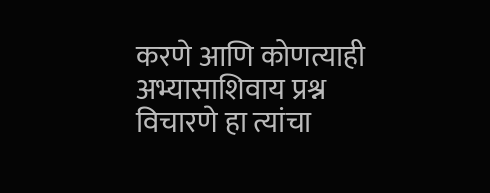करणे आणि कोणत्याही अभ्यासाशिवाय प्रश्न विचारणे हा त्यांचा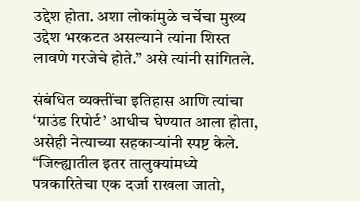उद्देश होता. अशा लोकांमुळे चर्चेचा मुख्य उद्देश भरकटत असल्याने त्यांना शिस्त लावणे गरजेचे होते.” असे त्यांनी सांगितले.

संबंधित व्यक्तींचा इतिहास आणि त्यांचा ‘ग्राउंड रिपोर्ट’ आधीच घेण्यात आला होता, असेही नेत्याच्या सहकाऱ्यांनी स्पष्ट केले. “जिल्ह्यातील इतर तालुक्यांमध्ये पत्रकारितेचा एक दर्जा राखला जातो,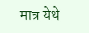मात्र येथे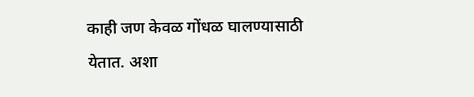काही जण केवळ गोंधळ घालण्यासाठी येतात. अशा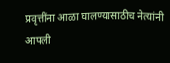प्रवृत्तींना आळा घालण्यासाठीच नेत्यांनी आपली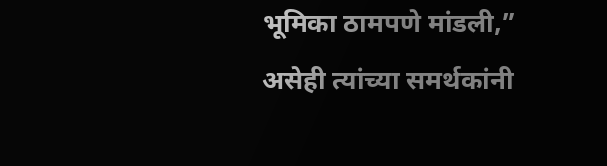भूमिका ठामपणे मांडली,” असेही त्यांच्या समर्थकांनी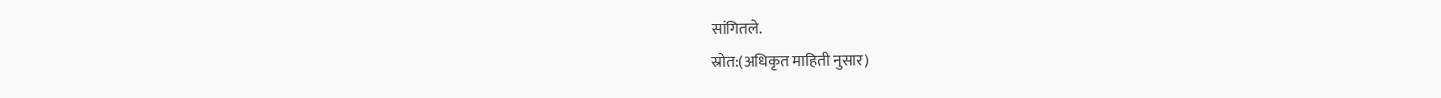सांगितले.
स्रोत:(अधिकृत माहिती नुसार)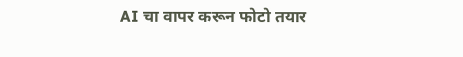AI चा वापर करून फोटो तयार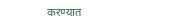करण्यात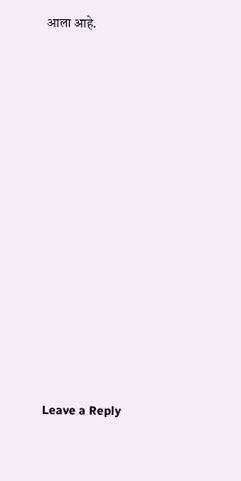आला आहे.















Leave a Reply